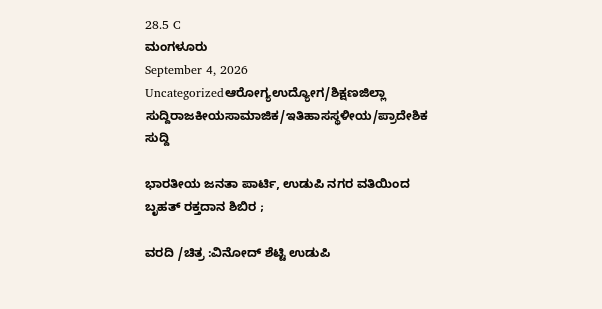28.5 C
ಮಂಗಳೂರು
September 4, 2026
Uncategorizedಆರೋಗ್ಯಉದ್ಯೋಗ/ಶಿಕ್ಷಣಜಿಲ್ಲಾ ಸುದ್ದಿರಾಜಕೀಯಸಾಮಾಜಿಕ/ಇತಿಹಾಸಸ್ಥಳೀಯ/ಪ್ರಾದೇಶಿಕ ಸುದ್ದಿ

ಭಾರತೀಯ ಜನತಾ ಪಾರ್ಟಿ, ಉಡುಪಿ ನಗರ ವತಿಯಿಂದ ಬೃಹತ್ ರಕ್ತದಾನ ಶಿಬಿರ ;

ವರದಿ /ಚಿತ್ರ :ವಿನೋದ್ ಶೆಟ್ಟಿ ಉಡುಪಿ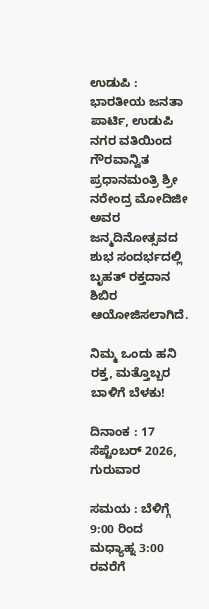ಉಡುಪಿ : ಭಾರತೀಯ ಜನತಾ ಪಾರ್ಟಿ, ಉಡುಪಿ ನಗರ ವತಿಯಿಂದ ಗೌರವಾನ್ವಿತ ಪ್ರಧಾನಮಂತ್ರಿ ಶ್ರೀ ನರೇಂದ್ರ ಮೋದಿಜೀ ಅವರ ಜನ್ಮದಿನೋತ್ಸವದ ಶುಭ ಸಂದರ್ಭದಲ್ಲಿ ಬೃಹತ್ ರಕ್ತದಾನ ಶಿಬಿರ ಆಯೋಜಿಸಲಾಗಿದೆ.

ನಿಮ್ಮ ಒಂದು ಹನಿ ರಕ್ತ, ಮತ್ತೊಬ್ಬರ ಬಾಳಿಗೆ ಬೆಳಕು!

ದಿನಾಂಕ : 17 ಸೆಪ್ಟೆಂಬರ್ 2026, ಗುರುವಾರ

ಸಮಯ : ಬೆಳಿಗ್ಗೆ 9:00 ರಿಂದ ಮಧ್ಯಾಹ್ನ 3:00 ರವರೆಗೆ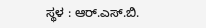ಸ್ಥಳ : ಆರ್.ಎಸ್.ಬಿ.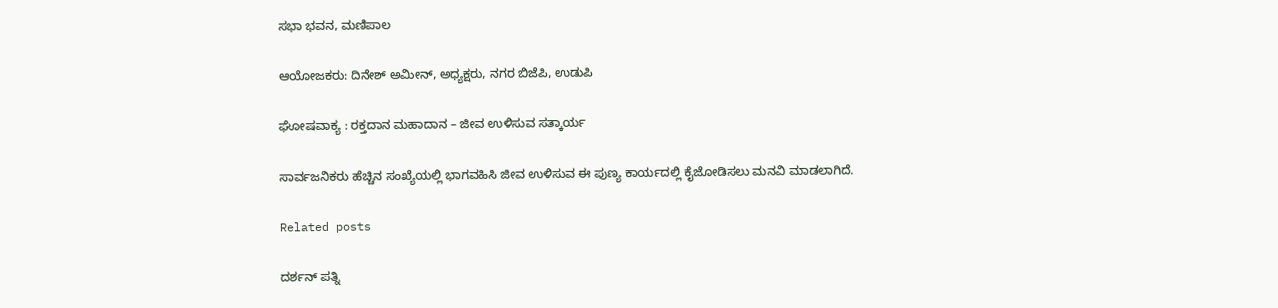ಸಭಾ ಭವನ, ಮಣಿಪಾಲ

ಆಯೋಜಕರು: ದಿನೇಶ್ ಅಮೀನ್, ಅಧ್ಯಕ್ಷರು, ನಗರ ಬಿಜೆಪಿ, ಉಡುಪಿ

ಘೋಷವಾಕ್ಯ : ರಕ್ತದಾನ ಮಹಾದಾನ – ಜೀವ ಉಳಿಸುವ ಸತ್ಕಾರ್ಯ

ಸಾರ್ವಜನಿಕರು ಹೆಚ್ಚಿನ ಸಂಖ್ಯೆಯಲ್ಲಿ ಭಾಗವಹಿಸಿ ಜೀವ ಉಳಿಸುವ ಈ ಪುಣ್ಯ ಕಾರ್ಯದಲ್ಲಿ ಕೈಜೋಡಿಸಲು ಮನವಿ ಮಾಡಲಾಗಿದೆ.

Related posts

ದರ್ಶನ್ ಪತ್ನಿ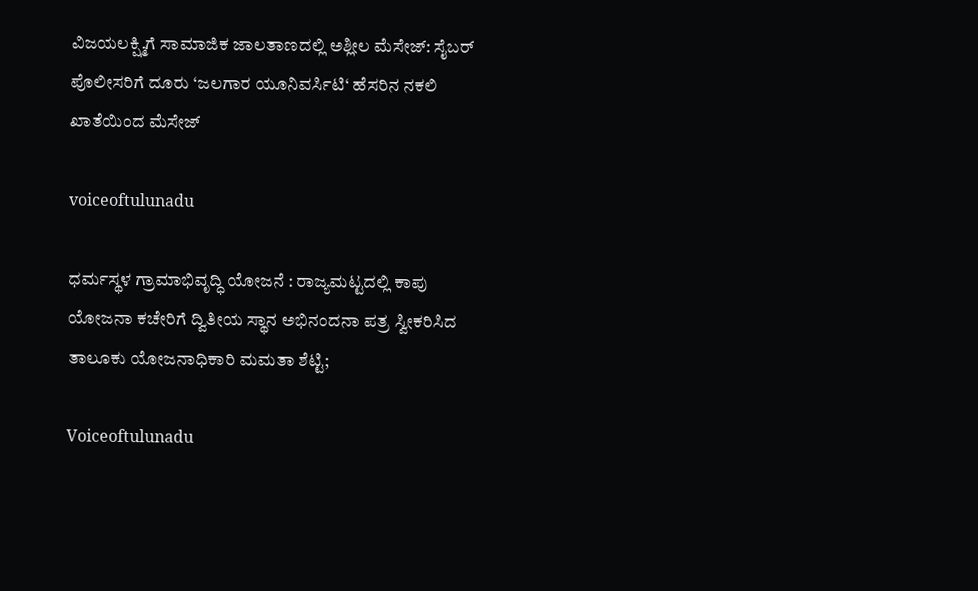ವಿಜಯಲಕ್ಷ್ಮಿಗೆ ಸಾಮಾಜಿಕ ಜಾಲತಾಣದಲ್ಲಿ ಅಶ್ಲೀಲ ಮೆಸೇಜ್‌: ಸೈಬರ್ ಪೊಲೀಸರಿಗೆ ದೂರು ‘ಜಲಗಾರ ಯೂನಿವರ್ಸಿಟಿ‘ ಹೆಸರಿನ ನಕಲಿ ಖಾತೆಯಿಂದ ಮೆಸೇಜ್

voiceoftulunadu

ಧರ್ಮಸ್ಥಳ ಗ್ರಾಮಾಭಿವೃದ್ಧಿ ಯೋಜನೆ : ರಾಜ್ಯಮಟ್ಟದಲ್ಲಿ ಕಾಪು ಯೋಜನಾ ಕಚೇರಿಗೆ ದ್ವಿತೀಯ ಸ್ಥಾನ ಅಭಿನಂದನಾ ಪತ್ರ ಸ್ವೀಕರಿಸಿದ ತಾಲೂಕು ಯೋಜನಾಧಿಕಾರಿ ಮಮತಾ ಶೆಟ್ಟಿ;

Voiceoftulunadu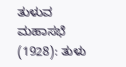ತುಳುವ ಮಹಾಸಭೆ (1928): ತುಳು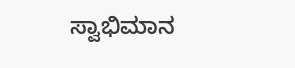ಸ್ವಾಭಿಮಾನ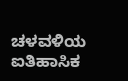ಚಳವಳಿಯ ಐತಿಹಾಸಿಕ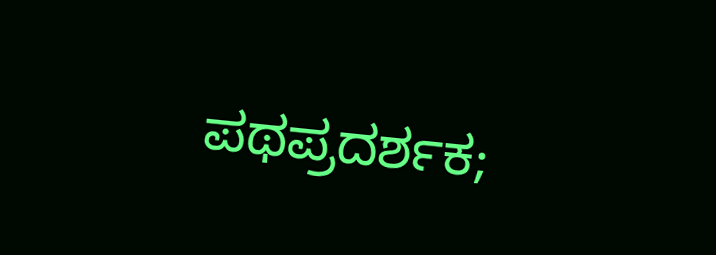ಪಥಪ್ರದರ್ಶಕ;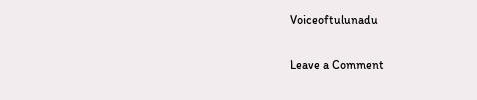Voiceoftulunadu

Leave a Comment